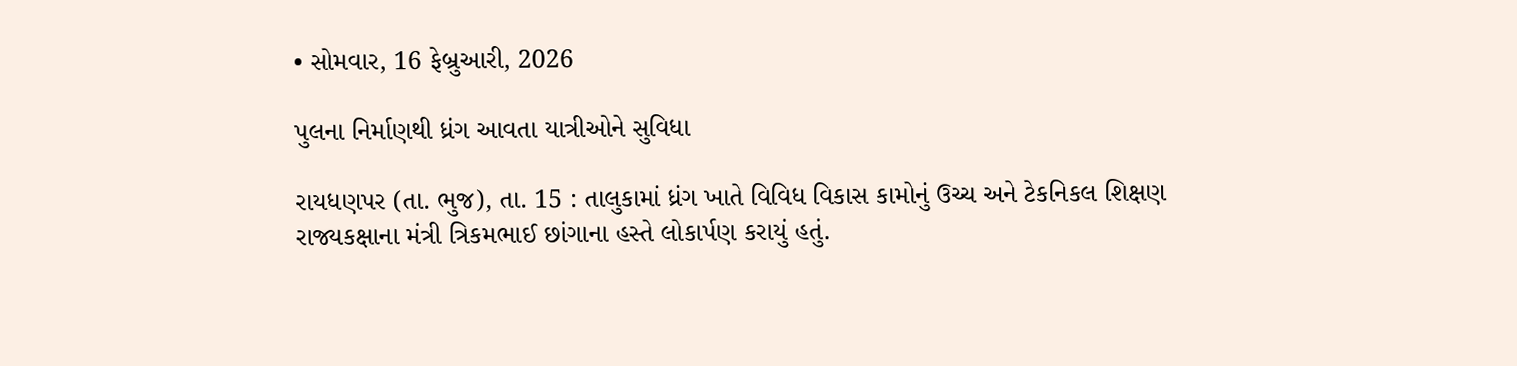• સોમવાર, 16 ફેબ્રુઆરી, 2026

પુલના નિર્માણથી ધ્રંગ આવતા યાત્રીઓને સુવિધા

રાયધણપર (તા. ભુજ), તા. 15 : તાલુકામાં ધ્રંગ ખાતે વિવિધ વિકાસ કામોનું ઉચ્ચ અને ટેકનિકલ શિક્ષણ રાજ્યકક્ષાના મંત્રી ત્રિકમભાઈ છાંગાના હસ્તે લોકાર્પણ કરાયું હતું.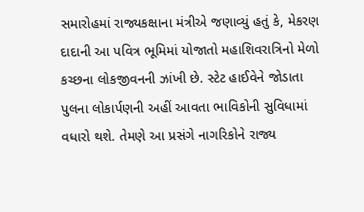સમારોહમાં રાજ્યકક્ષાના મંત્રીએ જણાવ્યું હતું કે, મેકરણ દાદાની આ પવિત્ર ભૂમિમાં યોજાતો મહાશિવરાત્રિનો મેળો કચ્છના લોકજીવનની ઝાંખી છે. સ્ટેટ હાઈવેને જોડાતા પુલના લોકાર્પણની અહીં આવતા ભાવિકોની સુવિધામાં વધારો થશે. તેમણે આ પ્રસંગે નાગરિકોને રાજ્ય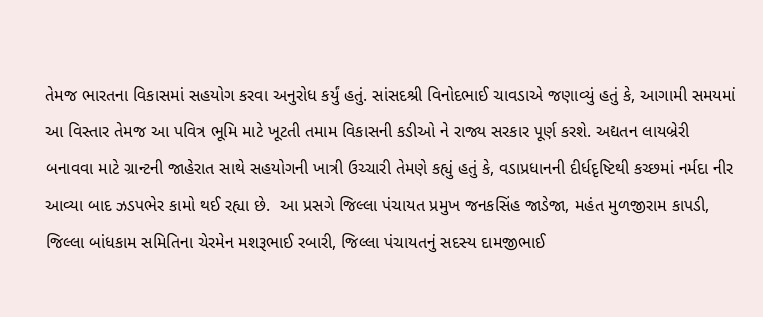તેમજ ભારતના વિકાસમાં સહયોગ કરવા અનુરોધ કર્યું હતું. સાંસદશ્રી વિનોદભાઈ ચાવડાએ જણાવ્યું હતું કે, આગામી સમયમાં આ વિસ્તાર તેમજ આ પવિત્ર ભૂમિ માટે ખૂટતી તમામ વિકાસની કડીઓ ને રાજ્ય સરકાર પૂર્ણ કરશે. અદ્યતન લાયબ્રેરી બનાવવા માટે ગ્રાન્ટની જાહેરાત સાથે સહયોગની ખાત્રી ઉચ્ચારી તેમણે કહ્યું હતું કે, વડાપ્રધાનની દીર્ધદૃષ્ટિથી કચ્છમાં નર્મદા નીર આવ્યા બાદ ઝડપભેર કામો થઈ રહ્યા છે.  આ પ્રસગે જિલ્લા પંચાયત પ્રમુખ જનકસિંહ જાડેજા, મહંત મુળજીરામ કાપડી, જિલ્લા બાંધકામ સમિતિના ચેરમેન મશરૂભાઈ રબારી, જિલ્લા પંચાયતનું સદસ્ય દામજીભાઈ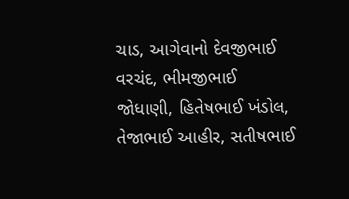ચાડ, આગેવાનો દેવજીભાઈ વરચંદ, ભીમજીભાઈ જોધાણી, હિતેષભાઈ ખંડોલ, તેજાભાઈ આહીર, સતીષભાઈ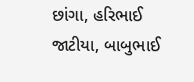છાંગા, હરિભાઈ જાટીયા, બાબુભાઈ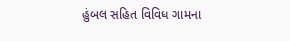હુંબલ સહિત વિવિધ ગામના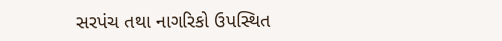સરપંચ તથા નાગરિકો ઉપસ્થિત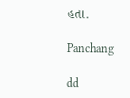હતા.

Panchang

dd